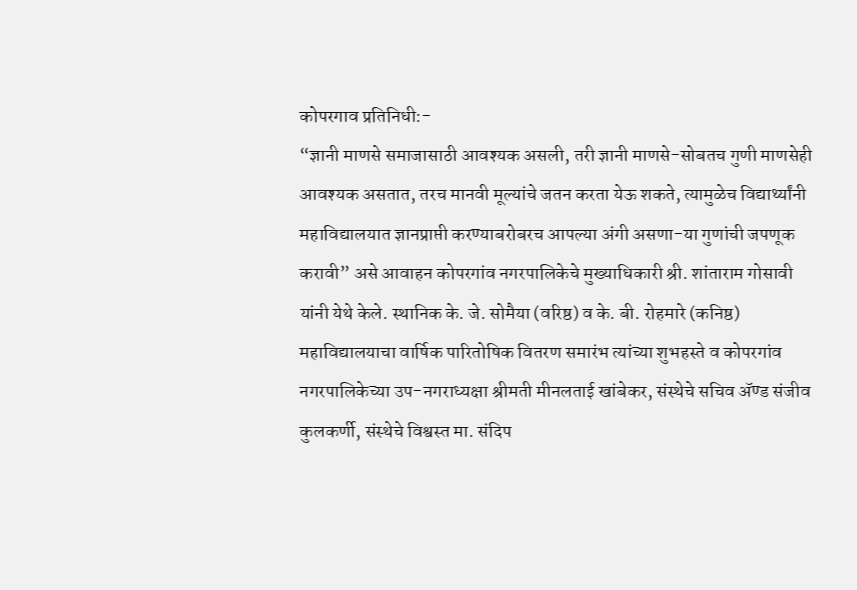कोपरगाव प्रतिनिधी:-
“ज्ञानी माणसे समाजासाठी आवश्यक असली, तरी ज्ञानी माणसे-सोबतच गुणी माणसेही आवश्यक असतात, तरच मानवी मूल्यांचे जतन करता येऊ शकते, त्यामुळेच विद्यार्थ्यांनी महाविद्यालयात ज्ञानप्राप्ती करण्याबरोबरच आपल्या अंगी असणा-या गुणांची जपणूक करावी” असे आवाहन कोपरगांव नगरपालिकेचे मुख्याधिकारी श्री. शांताराम गोसावी यांनी येथे केले. स्थानिक के. जे. सोमैया (वरिष्ठ) व के. बी. रोहमारे (कनिष्ठ) महाविद्यालयाचा वार्षिक पारितोषिक वितरण समारंभ त्यांच्या शुभहस्ते व कोपरगांव नगरपालिकेच्या उप-नगराध्यक्षा श्रीमती मीनलताई खांबेकर, संस्थेचे सचिव ॲण्ड संजीव कुलकर्णी, संस्थेचे विश्वस्त मा. संदिप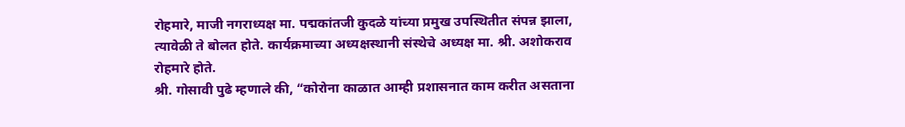रोहमारे, माजी नगराध्यक्ष मा. पद्मकांतजी कुदळे यांच्या प्रमुख उपस्थितीत संपन्न झाला, त्यावेळी ते बोलत होते. कार्यक्रमाच्या अध्यक्षस्थानी संस्थेचे अध्यक्ष मा. श्री. अशोकराव रोहमारे होते.
श्री. गोसावी पुढे म्हणाले की, “कोरोना काळात आम्ही प्रशासनात काम करीत असताना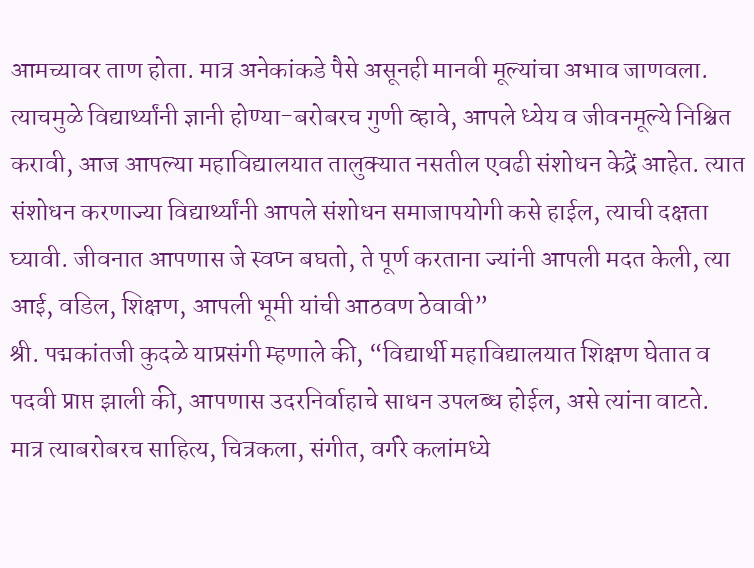आमच्यावर ताण होता. मात्र अनेकांकडे पैसे असूनही मानवी मूल्यांचा अभाव जाणवला. त्याचमुळे विद्यार्थ्यांनी ज्ञानी होण्या-बरोबरच गुणी व्हावे, आपले ध्येय व जीवनमूल्ये निश्चित करावी, आज आपल्या महाविद्यालयात तालुक्यात नसतील एवढी संशोधन केद्रें आहेत. त्यात संशोधन करणाज्या विद्यार्थ्यांनी आपले संशोधन समाजापयोगी कसे हाईल, त्याची दक्षता घ्यावी. जीवनात आपणास जे स्वप्न बघतो, ते पूर्ण करताना ज्यांनी आपली मदत केली, त्या आई, वडिल, शिक्षण, आपली भूमी यांची आठवण ठेवावी”
श्री. पद्मकांतजी कुदळे याप्रसंगी म्हणाले की, “विद्यार्थी महाविद्यालयात शिक्षण घेतात व पदवी प्राप्त झाली की, आपणास उदरनिर्वाहाचे साधन उपलब्ध होईल, असे त्यांना वाटते. मात्र त्याबरोबरच साहित्य, चित्रकला, संगीत, वर्गरे कलांमध्ये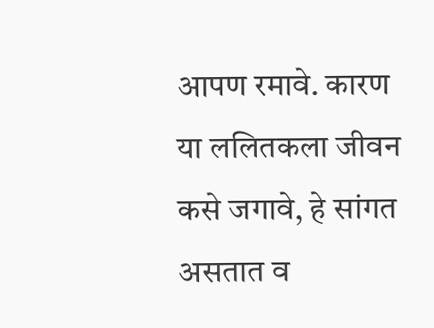आपण रमावे. कारण या ललितकला जीवन कसे जगावे, हे सांगत असतात व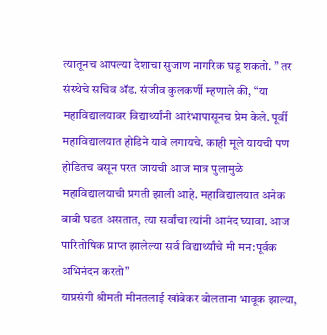त्यातूनच आपल्या देशाचा सुजाण नागरिक घडू शकतो. ” तर संस्थेचे सचिव ॲड. संजीव कुलकर्णी म्हणाले की, “या महाविद्यालयावर विद्यार्थ्यांनी आरंभापासूनच प्रेम केले. पूर्वी महाविद्यालयात होडिने यावे लगायचे. काही मूले यायची पण होडितच बसून परत जायची आज मात्र पुलामुळे महाविद्यालयाची प्रगती झाली आहे. महाविद्यालयात अनेक बाबी घडत असतात, त्या सर्वांचा त्यांनी आनंद घ्यावा. आज पारितोषिक प्राप्त झालेल्या सर्व विद्यार्थ्यांचे मी मन:पूर्वक अभिनंदन करतो”
याप्रसंगी श्रीमती मीनतलाई खांबेकर बोलताना भावूक झाल्या,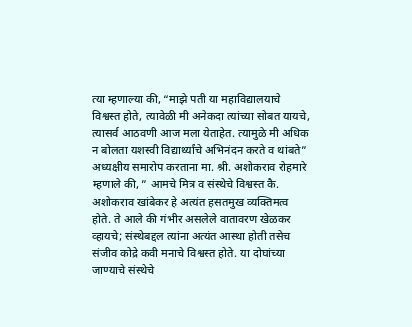त्या म्हणाल्या की, “माझे पती या महाविद्यालयाचे विश्वस्त होते, त्यावेळी मी अनेकदा त्यांच्या सोबत यायचे, त्यासर्व आठवणी आज मला येताहेत. त्यामुळे मी अधिक न बोलता यशस्वी विद्यार्थ्यांचे अभिनंदन करते व थांबते”
अध्यक्षीय समारोप करताना मा. श्री. अशोकराव रोहमारे म्हणाले की, ” आमचे मित्र व संस्थेचे विश्वस्त कै. अशोकराव खांबेकर हे अत्यंत हसतमुख व्यक्तिमत्व होते. ते आले की गंभीर असलेले वातावरण खेळकर व्हायचे; संस्थेबद्दल त्यांना अत्यंत आस्था होती तसेच संजीव कोद्रे कवी मनाचे विश्वस्त होते. या दोघांच्या जाण्याचे संस्थेचे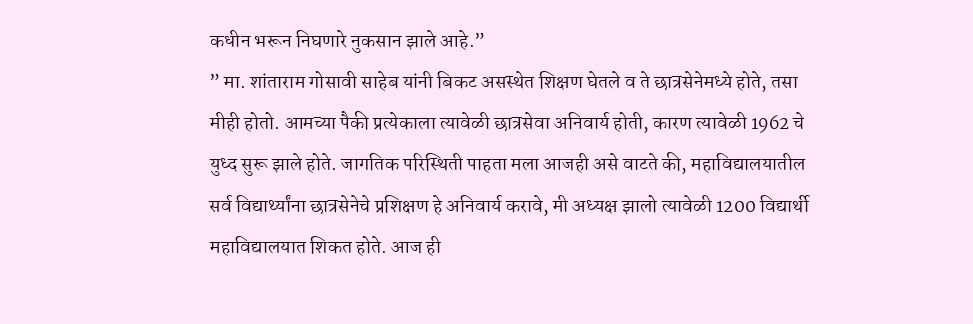कधीन भरून निघणारे नुकसान झाले आहे.”
” मा. शांताराम गोसावी साहेब यांनी बिकट असस्थेत शिक्षण घेतले व ते छात्रसेनेमध्ये होते, तसा मीही होतो. आमच्या पैकी प्रत्येकाला त्यावेळी छात्रसेवा अनिवार्य होती, कारण त्यावेळी 1962 चे युध्द सुरू झाले होते. जागतिक परिस्थिती पाहता मला आजही असे वाटते की, महाविद्यालयातील सर्व विद्यार्थ्यांना छात्रसेनेचे प्रशिक्षण हे अनिवार्य करावे, मी अध्यक्ष झालो त्यावेळी 1200 विद्यार्थी महाविद्यालयात शिकत होते. आज ही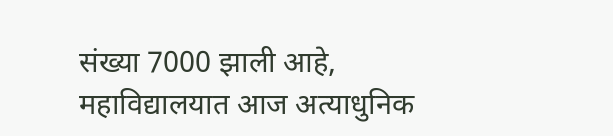संख्या 7000 झाली आहे, महाविद्यालयात आज अत्याधुनिक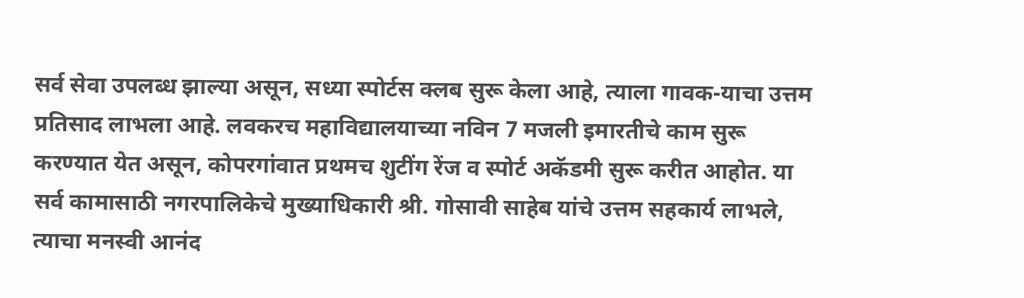सर्व सेवा उपलब्ध झाल्या असून, सध्या स्पोर्टस क्लब सुरू केला आहे, त्याला गावक-याचा उत्तम प्रतिसाद लाभला आहे. लवकरच महाविद्यालयाच्या नविन 7 मजली इमारतीचे काम सुरू करण्यात येत असून, कोपरगांवात प्रथमच शुटींग रेंज व स्पोर्ट अकॅडमी सुरू करीत आहोत. या सर्व कामासाठी नगरपालिकेचे मुख्याधिकारी श्री. गोसावी साहेब यांचे उत्तम सहकार्य लाभले, त्याचा मनस्वी आनंद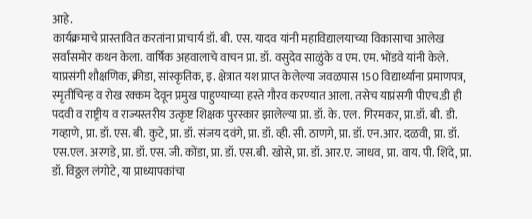आहे.
कार्यक्रमाचे प्रास्तावित करतांना प्राचार्य डॉ. बी. एस. यादव यांनी महाविद्यालयाच्या विकासाचा आलेख सर्वांसमोर कथन केला. वार्षिक अहवालाचे वाचन प्रा. डॉ. वसुदेव साळुंके व एम. एम. भोंडवे यांनी केले. याप्रसंगी शौक्षणिक, क्रीडा, सांस्कृतिक, इ. क्षेत्रात यश प्राप्त केलेल्या जवळपास 150 विद्यार्थ्यांना प्रमाणपत्र, स्मृतीचिन्ह व रोख रक्कम देवून प्रमुख पाहुण्याच्या हस्ते गौरव करण्यात आला. तसेच याप्रंसगी पीएच.डी ही पदवी व राष्ट्रीय व राज्यस्तरीय उत्कृष्ट शिक्षक पुरस्कार झालेल्या प्रा. डॉ. के. एल. गिरमकर, प्रा.डॉ. बी. डी. गव्हाणे, प्रा. डॉ. एस. बी. कुटे, प्रा. डॉ. संजय दवंगे, प्रा. डॉ. व्ही. सी. ठाणगे, प्रा. डॉ. एन.आर. दळवी, प्रा. डॉ. एस.एल. अरगडे, प्रा. डॉ. एस. जी. कोंडा, प्रा. डॉ. एस.बी. खोसे, प्रा. डॉ. आर.ए. जाधव, प्रा. वाय. पी. शिंदे, प्रा. डॉ. विठ्ठल लंगोटे, या प्राध्यापकांचा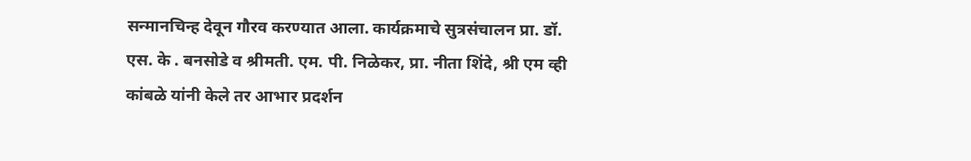सन्मानचिन्ह देवून गौरव करण्यात आला. कार्यक्रमाचे सुत्रसंचालन प्रा. डॉ. एस. के . बनसोडे व श्रीमती. एम. पी. निळेकर, प्रा. नीता शिंदे, श्री एम व्ही कांबळे यांनी केले तर आभार प्रदर्शन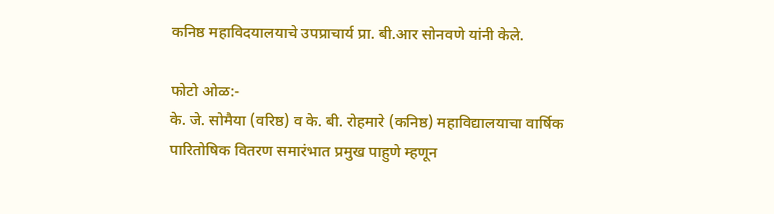कनिष्ठ महाविदयालयाचे उपप्राचार्य प्रा. बी.आर सोनवणे यांनी केले.

फोटो ओळ:-
के. जे. सोमैया (वरिष्ठ) व के. बी. रोहमारे (कनिष्ठ) महाविद्यालयाचा वार्षिक पारितोषिक वितरण समारंभात प्रमुख पाहुणे म्हणून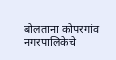बोलताना कोपरगांव नगरपालिकेचे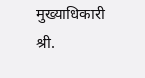मुख्याधिकारी श्री.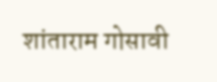शांताराम गोसावी